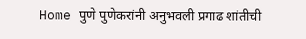Home पुणे पुणेकरांनी अनुभवली प्रगाढ शांतीची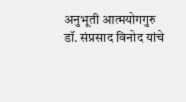अनुभूती आत्मयोगगुरु डॉ. संप्रसाद विनोद यांचे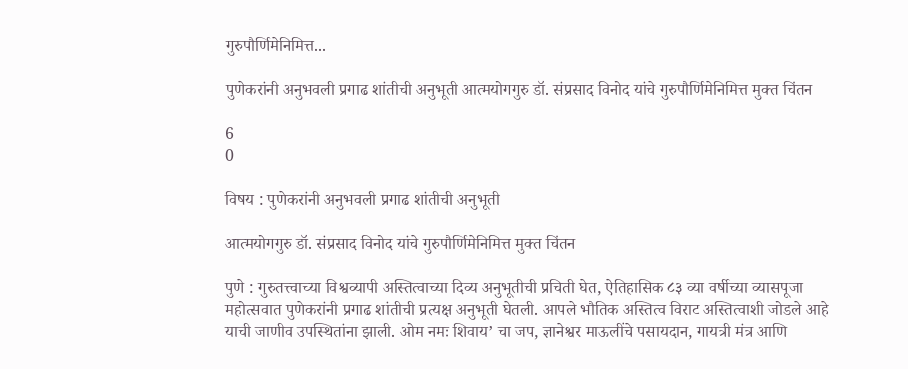गुरुपौर्णिमेनिमित्त...

पुणेकरांनी अनुभवली प्रगाढ शांतीची अनुभूती आत्मयोगगुरु डॉ. संप्रसाद विनोद यांचे गुरुपौर्णिमेनिमित्त मुक्त चिंतन

6
0

विषय : पुणेकरांनी अनुभवली प्रगाढ शांतीची अनुभूती

आत्मयोगगुरु डॉ. संप्रसाद विनोद यांचे गुरुपौर्णिमेनिमित्त मुक्त चिंतन

पुणे : गुरुतत्त्वाच्या विश्वव्यापी अस्तित्वाच्या दिव्य अनुभूतीची प्रचिती घेत, ऐतिहासिक ८३ व्या वर्षीच्या व्यासपूजा महोत्सवात पुणेकरांनी प्रगाढ शांतीची प्रत्यक्ष अनुभूती घेतली. आपले भौतिक अस्तित्व विराट अस्तित्वाशी जोडले आहे याची जाणीव उपस्थितांना झाली. ओम नमः शिवाय’ चा जप, ज्ञानेश्वर माऊलींचे पसायदान, गायत्री मंत्र आणि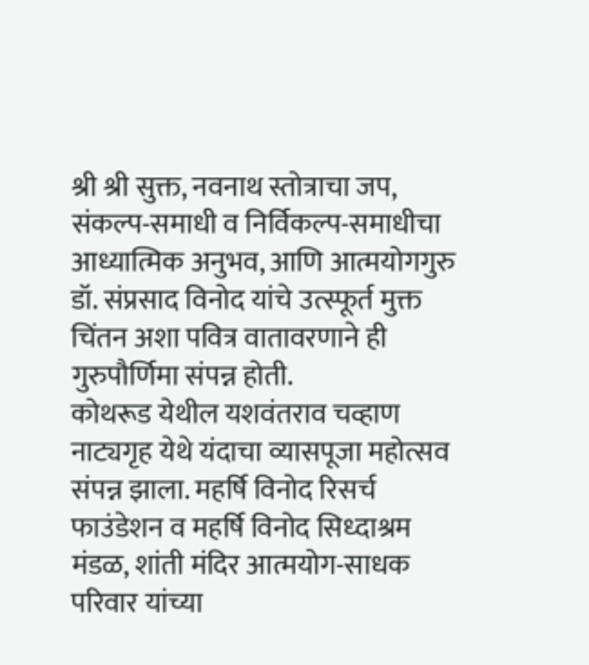श्री श्री सुक्त, नवनाथ स्तोत्राचा जप, संकल्प-समाधी व निर्विकल्प-समाधीचा आध्यात्मिक अनुभव, आणि आत्मयोगगुरु डॉ. संप्रसाद विनोद यांचे उत्स्फूर्त मुक्त चिंतन अशा पवित्र वातावरणाने ही गुरुपौर्णिमा संपन्न होती.
कोथरूड येथील यशवंतराव चव्हाण नाट्यगृह येथे यंदाचा व्यासपूजा महोत्सव संपन्न झाला. महर्षि विनोद रिसर्च फाउंडेशन व महर्षि विनोद सिध्दाश्रम मंडळ, शांती मंदिर आत्मयोग-साधक परिवार यांच्या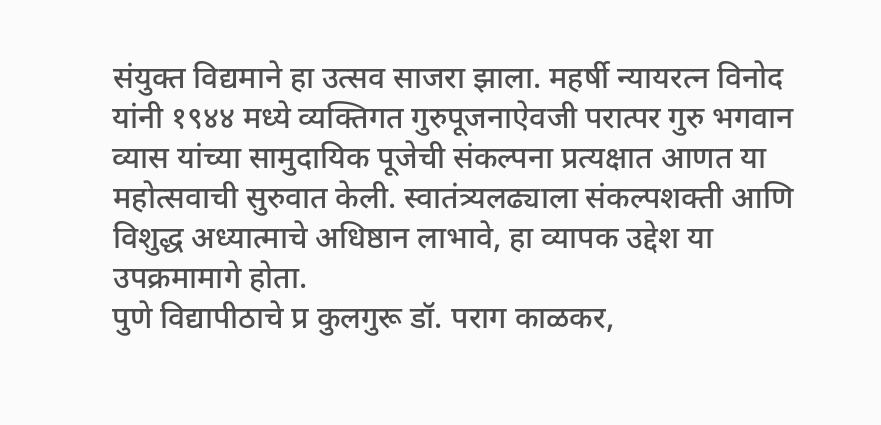संयुक्त विद्यमाने हा उत्सव साजरा झाला. महर्षी न्यायरत्न विनोद यांनी १९४४ मध्ये व्यक्तिगत गुरुपूजनाऐवजी परात्पर गुरु भगवान व्यास यांच्या सामुदायिक पूजेची संकल्पना प्रत्यक्षात आणत या महोत्सवाची सुरुवात केली. स्वातंत्र्यलढ्याला संकल्पशक्ती आणि विशुद्ध अध्यात्माचे अधिष्ठान लाभावे, हा व्यापक उद्देश या उपक्रमामागे होता.
पुणे विद्यापीठाचे प्र कुलगुरू डॉ. पराग काळकर,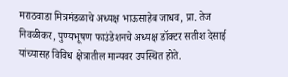मराठवाडा मित्रमंडळाचे अध्यक्ष भाऊसाहेब जाधव, प्रा. तेज निवळीकर, पुण्यभूषण फाउंडेशनचे अध्यक्ष डॉक्टर सतीश देसाई यांच्यासह विविध क्षेत्रातील मान्यवर उपस्थित होते.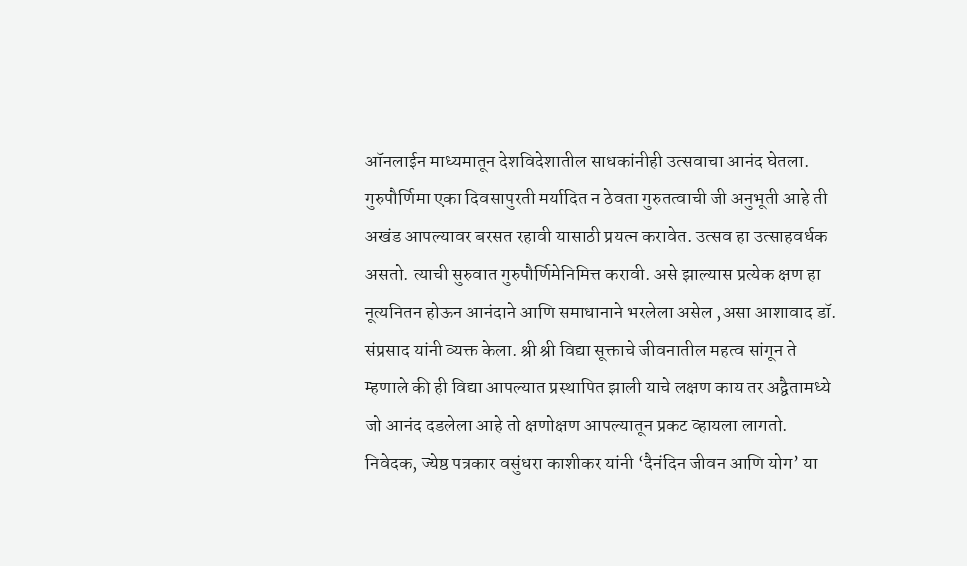ऑनलाईन माध्यमातून देशविदेशातील साधकांनीही उत्सवाचा आनंद घेतला.
गुरुपौर्णिमा एका दिवसापुरती मर्यादित न ठेवता गुरुतत्वाची जी अनुभूती आहे ती अखंड आपल्यावर बरसत रहावी यासाठी प्रयत्न करावेत. उत्सव हा उत्साहवर्धक असतो. त्याची सुरुवात गुरुपौर्णिमेनिमित्त करावी. असे झाल्यास प्रत्येक क्षण हा नूत्यनितन होऊन आनंदाने आणि समाधानाने भरलेला असेल ,असा आशावाद डॉ. संप्रसाद यांनी व्यक्त केला. श्री श्री विद्या सूक्ताचे जीवनातील महत्व सांगून ते म्हणाले की ही विद्या आपल्यात प्रस्थापित झाली याचे लक्षण काय तर अद्वैतामध्ये जो आनंद दडलेला आहे तो क्षणोक्षण आपल्यातून प्रकट व्हायला लागतो.
निवेदक, ज्येष्ठ पत्रकार वसुंधरा काशीकर यांनी ‘दैनंदिन जीवन आणि योग’ या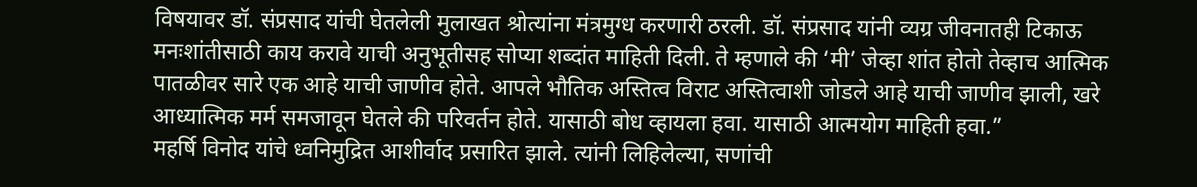विषयावर डॉ. संप्रसाद यांची घेतलेली मुलाखत श्रोत्यांना मंत्रमुग्ध करणारी ठरली. डॉ. संप्रसाद यांनी व्यग्र जीवनातही टिकाऊ मनःशांतीसाठी काय करावे याची अनुभूतीसह सोप्या शब्दांत माहिती दिली. ते म्हणाले की ‘मी’ जेव्हा शांत होतो तेव्हाच आत्मिक पातळीवर सारे एक आहे याची जाणीव होते. आपले भौतिक अस्तित्व विराट अस्तित्वाशी जोडले आहे याची जाणीव झाली, खरे आध्यात्मिक मर्म समजावून घेतले की परिवर्तन होते. यासाठी बोध व्हायला हवा. यासाठी आत्मयोग माहिती हवा.”
महर्षि विनोद यांचे ध्वनिमुद्रित आशीर्वाद प्रसारित झाले. त्यांनी लिहिलेल्या, सणांची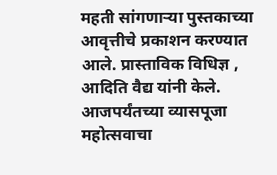महती सांगणाऱ्या पुस्तकाच्या आवृत्तीचे प्रकाशन करण्यात आले. प्रास्ताविक विधिज्ञ , आदिति वैद्य यांनी केले. आजपर्यंतच्या व्यासपूजा महोत्सवाचा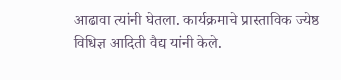आढावा त्यांनी घेतला. कार्यक्रमाचे प्रास्ताविक ज्येष्ठ विधिज्ञ आदिती वैद्य यांनी केले.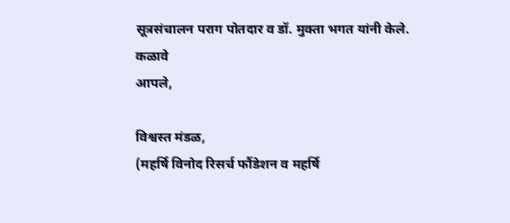सूत्रसंचालन पराग पोतदार व डॉ. मुक्ता भगत यांनी केले.
कळावे
आपले,

विश्वस्त मंडळ,
(महर्षि विनोद रिसर्च फौंडेशन व महर्षि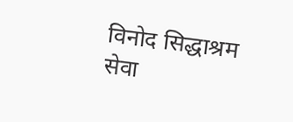विनोद सिद्धाश्रम सेवा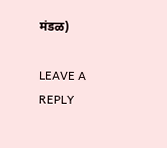मंडळ)

LEAVE A REPLY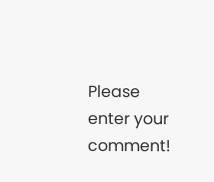Please enter your comment!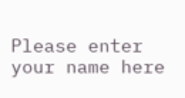Please enter your name here